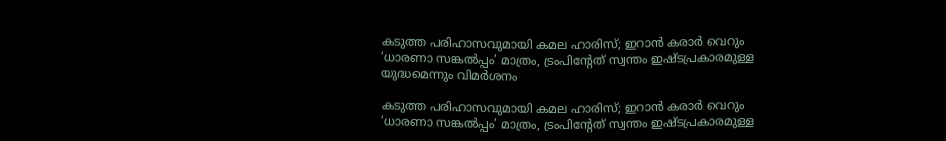കടുത്ത പരിഹാസവുമായി കമല ഹാരിസ്; ഇറാൻ കരാർ വെറും ‘ധാരണാ സങ്കൽപ്പം’ മാത്രം, ട്രംപിന്റേത് സ്വന്തം ഇഷ്ടപ്രകാരമുള്ള യുദ്ധമെന്നും വിമർശനം

കടുത്ത പരിഹാസവുമായി കമല ഹാരിസ്; ഇറാൻ കരാർ വെറും ‘ധാരണാ സങ്കൽപ്പം’ മാത്രം, ട്രംപിന്റേത് സ്വന്തം ഇഷ്ടപ്രകാരമുള്ള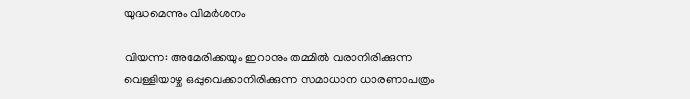യുദ്ധമെന്നും വിമർശനം

വിയന്ന: അമേരിക്കയും ഇറാനും തമ്മിൽ വരാനിരിക്കുന്ന വെള്ളിയാഴ്ച ഒപ്പുവെക്കാനിരിക്കുന്ന സമാധാന ധാരണാപത്രം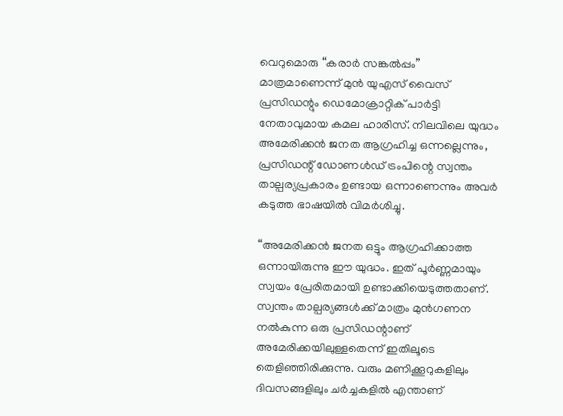വെറുമൊരു “കരാർ സങ്കൽപ്പം” മാത്രമാണെന്ന് മുൻ യുഎസ് വൈസ് പ്രസിഡന്റും ഡെമോക്രാറ്റിക് പാർട്ടി നേതാവുമായ കമല ഹാരിസ്. നിലവിലെ യുദ്ധം അമേരിക്കൻ ജനത ആഗ്രഹിച്ച ഒന്നല്ലെന്നും, പ്രസിഡന്റ് ഡോണൾഡ് ട്രംപിന്റെ സ്വന്തം താല്പര്യപ്രകാരം ഉണ്ടായ ഒന്നാണെന്നും അവർ കടുത്ത ഭാഷയിൽ വിമർശിച്ചു.

“അമേരിക്കൻ ജനത ഒട്ടും ആഗ്രഹിക്കാത്ത ഒന്നായിരുന്നു ഈ യുദ്ധം. ഇത് പൂർണ്ണമായും സ്വയം പ്രേരിതമായി ഉണ്ടാക്കിയെടുത്തതാണ്. സ്വന്തം താല്പര്യങ്ങൾക്ക് മാത്രം മുൻഗണന നൽകുന്ന ഒരു പ്രസിഡന്റാണ് അമേരിക്കയിലുള്ളതെന്ന് ഇതിലൂടെ തെളിഞ്ഞിരിക്കുന്നു. വരും മണിക്കൂറുകളിലും ദിവസങ്ങളിലും ചർച്ചകളിൽ എന്താണ്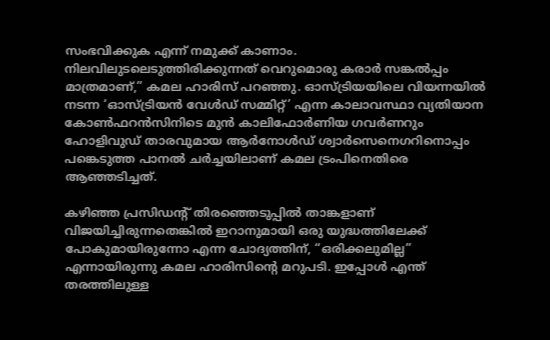സംഭവിക്കുക എന്ന് നമുക്ക് കാണാം. നിലവിലുടലെടുത്തിരിക്കുന്നത് വെറുമൊരു കരാർ സങ്കൽപ്പം മാത്രമാണ്,” കമല ഹാരിസ് പറഞ്ഞു. ഓസ്ട്രിയയിലെ വിയന്നയിൽ നടന്ന ‘ഓസ്ട്രിയൻ വേൾഡ് സമ്മിറ്റ്’ എന്ന കാലാവസ്ഥാ വ്യതിയാന കോൺഫറൻസിനിടെ മുൻ കാലിഫോർണിയ ഗവർണറും ഹോളിവുഡ് താരവുമായ ആർനോൾഡ് ശ്വാർസെനെഗറിനൊപ്പം പങ്കെടുത്ത പാനൽ ചർച്ചയിലാണ് കമല ട്രംപിനെതിരെ ആഞ്ഞടിച്ചത്.

കഴിഞ്ഞ പ്രസിഡന്റ് തിരഞ്ഞെടുപ്പിൽ താങ്കളാണ് വിജയിച്ചിരുന്നതെങ്കിൽ ഇറാനുമായി ഒരു യുദ്ധത്തിലേക്ക് പോകുമായിരുന്നോ എന്ന ചോദ്യത്തിന്, “ഒരിക്കലുമില്ല” എന്നായിരുന്നു കമല ഹാരിസിന്റെ മറുപടി. ഇപ്പോൾ എന്ത് തരത്തിലുള്ള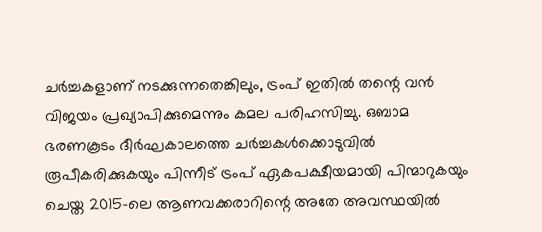ചർച്ചകളാണ് നടക്കുന്നതെങ്കിലും, ട്രംപ് ഇതിൽ തന്റെ വൻ വിജയം പ്രഖ്യാപിക്കുമെന്നും കമല പരിഹസിച്ചു. ഒബാമ ഭരണകൂടം ദീർഘകാലത്തെ ചർച്ചകൾക്കൊടുവിൽ രൂപീകരിക്കുകയും പിന്നീട് ട്രംപ് ഏകപക്ഷീയമായി പിന്മാറുകയും ചെയ്ത 2015-ലെ ആണവക്കരാറിന്റെ അതേ അവസ്ഥയിൽ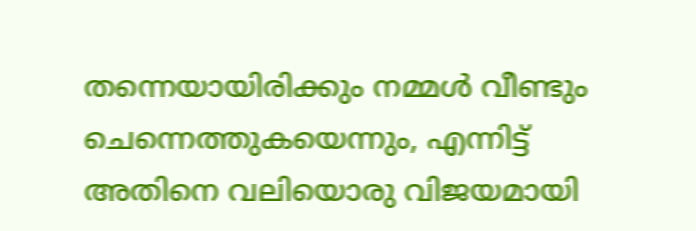തന്നെയായിരിക്കും നമ്മൾ വീണ്ടും ചെന്നെത്തുകയെന്നും, എന്നിട്ട് അതിനെ വലിയൊരു വിജയമായി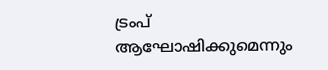ട്രംപ് ആഘോഷിക്കുമെന്നും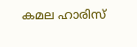കമല ഹാരിസ്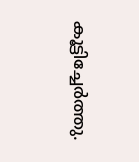കൂട്ടിച്ചേർത്തു.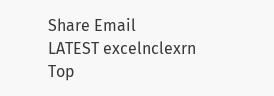Share Email
LATEST excelnclexrn
Top